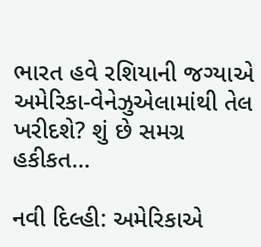ભારત હવે રશિયાની જગ્યાએ અમેરિકા-વેનેઝુએલામાંથી તેલ ખરીદશે? શું છે સમગ્ર હકીકત…

નવી દિલ્હી: અમેરિકાએ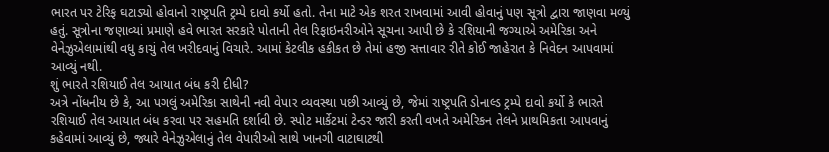ભારત પર ટેરિફ ઘટાડ્યો હોવાનો રાષ્ટ્રપતિ ટ્રમ્પે દાવો કર્યો હતો. તેના માટે એક શરત રાખવામાં આવી હોવાનું પણ સૂત્રો દ્વારા જાણવા મળ્યું હતું. સૂત્રોના જણાવ્યાં પ્રમાણે હવે ભારત સરકારે પોતાની તેલ રિફાઇનરીઓને સૂચના આપી છે કે રશિયાની જગ્યાએ અમેરિકા અને વેનેઝુએલામાંથી વધુ કાચું તેલ ખરીદવાનું વિચારે. આમાં કેટલીક હકીકત છે તેમાં હજી સત્તાવાર રીતે કોઈ જાહેરાત કે નિવેદન આપવામાં આવ્યું નથી.
શું ભારતે રશિયાઈ તેલ આયાત બંધ કરી દીધી?
અત્રે નોંધનીય છે કે, આ પગલું અમેરિકા સાથેની નવી વેપાર વ્યવસ્થા પછી આવ્યું છે, જેમાં રાષ્ટ્રપતિ ડોનાલ્ડ ટ્રમ્પે દાવો કર્યો કે ભારતે રશિયાઈ તેલ આયાત બંધ કરવા પર સહમતિ દર્શાવી છે. સ્પોટ માર્કેટમાં ટેન્ડર જારી કરતી વખતે અમેરિકન તેલને પ્રાથમિકતા આપવાનું કહેવામાં આવ્યું છે, જ્યારે વેનેઝુએલાનું તેલ વેપારીઓ સાથે ખાનગી વાટાઘાટથી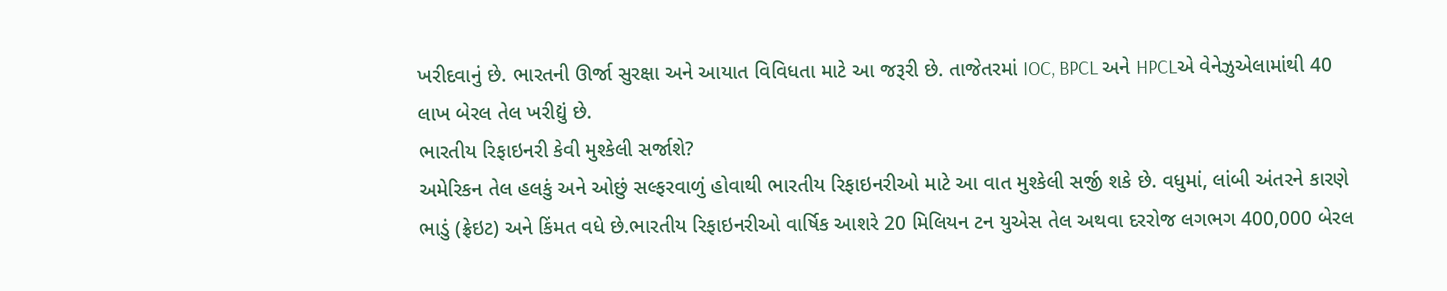ખરીદવાનું છે. ભારતની ઊર્જા સુરક્ષા અને આયાત વિવિધતા માટે આ જરૂરી છે. તાજેતરમાં IOC, BPCL અને HPCLએ વેનેઝુએલામાંથી 40 લાખ બેરલ તેલ ખરીદ્યું છે.
ભારતીય રિફાઇનરી કેવી મુશ્કેલી સર્જાશે?
અમેરિકન તેલ હલકું અને ઓછું સલ્ફરવાળું હોવાથી ભારતીય રિફાઇનરીઓ માટે આ વાત મુશ્કેલી સર્જી શકે છે. વધુમાં, લાંબી અંતરને કારણે ભાડું (ફ્રેઇટ) અને કિંમત વધે છે.ભારતીય રિફાઇનરીઓ વાર્ષિક આશરે 20 મિલિયન ટન યુએસ તેલ અથવા દરરોજ લગભગ 400,000 બેરલ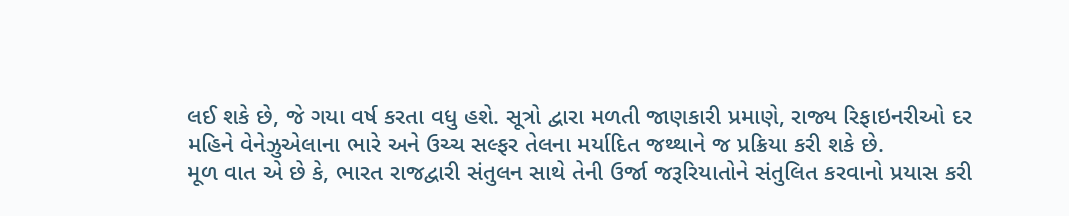લઈ શકે છે, જે ગયા વર્ષ કરતા વધુ હશે. સૂત્રો દ્વારા મળતી જાણકારી પ્રમાણે, રાજ્ય રિફાઇનરીઓ દર મહિને વેનેઝુએલાના ભારે અને ઉચ્ચ સલ્ફર તેલના મર્યાદિત જથ્થાને જ પ્રક્રિયા કરી શકે છે.
મૂળ વાત એ છે કે, ભારત રાજદ્વારી સંતુલન સાથે તેની ઉર્જા જરૂરિયાતોને સંતુલિત કરવાનો પ્રયાસ કરી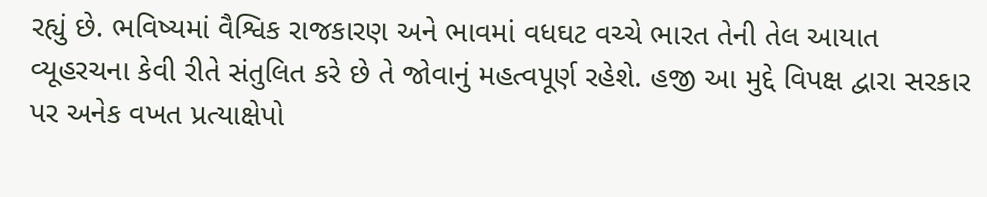રહ્યું છે. ભવિષ્યમાં વૈશ્વિક રાજકારણ અને ભાવમાં વધઘટ વચ્ચે ભારત તેની તેલ આયાત વ્યૂહરચના કેવી રીતે સંતુલિત કરે છે તે જોવાનું મહત્વપૂર્ણ રહેશે. હજી આ મુદ્દે વિપક્ષ દ્વારા સરકાર પર અનેક વખત પ્રત્યાક્ષેપો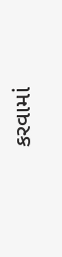કરવામાં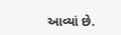આવ્યાં છે.